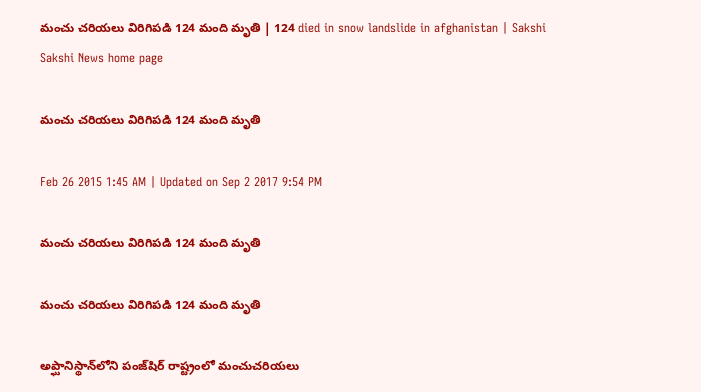మంచు చరియలు విరిగిపడి 124 మంది మృతి | 124 died in snow landslide in afghanistan | Sakshi
Sakshi News home page

మంచు చరియలు విరిగిపడి 124 మంది మృతి

Feb 26 2015 1:45 AM | Updated on Sep 2 2017 9:54 PM

మంచు చరియలు విరిగిపడి 124 మంది మృతి

మంచు చరియలు విరిగిపడి 124 మంది మృతి

అప్ఘానిస్థాన్‌లోని పంజ్‌షిర్ రాష్ట్రంలో మంచుచరియలు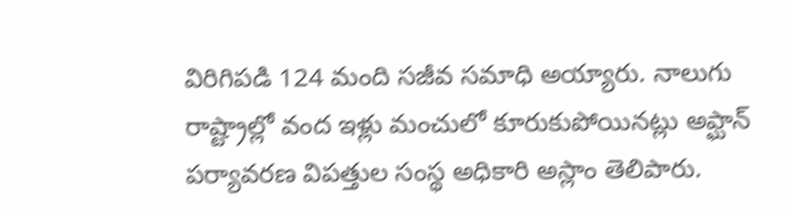విరిగిపడి 124 మంది సజీవ సమాధి అయ్యారు. నాలుగు రాష్ట్రాల్లో వంద ఇళ్లు మంచులో కూరుకుపోయినట్లు అప్ఘాన్ పర్యావరణ విపత్తుల సంస్థ అధికారి అస్లాం తెలిపారు.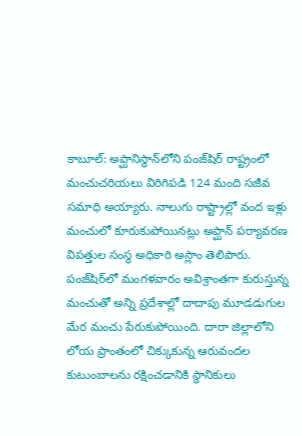కాబూల్: అప్ఘానిస్థాన్‌లోని పంజ్‌షిర్ రాష్ట్రంలో మంచుచరియలు విరిగిపడి 124 మంది సజీవ సమాధి అయ్యారు. నాలుగు రాష్ట్రాల్లో వంద ఇళ్లు  మంచులో కూరుకుపోయినట్లు అప్ఘాన్ పర్యావరణ విపత్తుల సంస్థ అధికారి అస్లాం తెలిపారు. పంజ్‌షిర్‌లో మంగళవారం అవిశ్రాంతగా కురుస్తున్న మంచుతో అన్ని ప్రదేశాల్లో దాదాపు మూడడుగుల మేర మంచు పేరుకుపోయింది. దారా జిల్లాలోని లోయ ప్రాంతంలో చిక్కుకున్న ఆరువందల కుటుంబాలను రక్షించడానికి స్థానికులు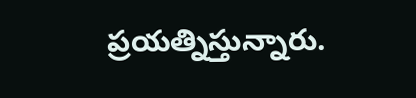ప్రయత్నిస్తున్నారు.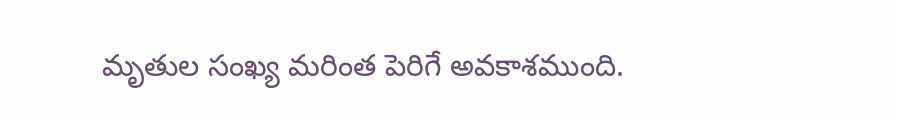మృతుల సంఖ్య మరింత పెరిగే అవకాశముంది.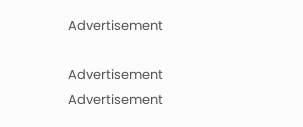Advertisement

Advertisement
Advertisement